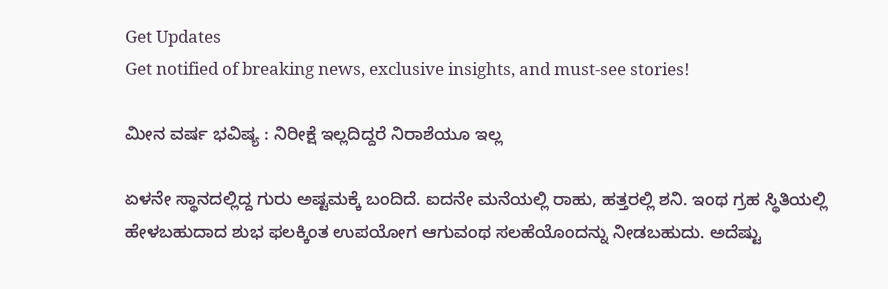Get Updates
Get notified of breaking news, exclusive insights, and must-see stories!

ಮೀನ ವರ್ಷ ಭವಿಷ್ಯ : ನಿರೀಕ್ಷೆ ಇಲ್ಲದಿದ್ದರೆ ನಿರಾಶೆಯೂ ಇಲ್ಲ

ಏಳನೇ ಸ್ಥಾನದಲ್ಲಿದ್ದ ಗುರು ಅಷ್ಟಮಕ್ಕೆ ಬಂದಿದೆ. ಐದನೇ ಮನೆಯಲ್ಲಿ ರಾಹು, ಹತ್ತರಲ್ಲಿ ಶನಿ. ಇಂಥ ಗ್ರಹ ಸ್ಥಿತಿಯಲ್ಲಿ ಹೇಳಬಹುದಾದ ಶುಭ ಫಲಕ್ಕಿಂತ ಉಪಯೋಗ ಆಗುವಂಥ ಸಲಹೆಯೊಂದನ್ನು ನೀಡಬಹುದು. ಅದೆಷ್ಟು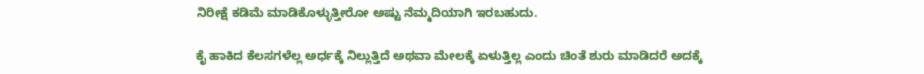ನಿರೀಕ್ಷೆ ಕಡಿಮೆ ಮಾಡಿಕೊಳ್ಳುತ್ತೀರೋ ಅಷ್ಟು ನೆಮ್ಮದಿಯಾಗಿ ಇರಬಹುದು.

ಕೈ ಹಾಕಿದ ಕೆಲಸಗಳೆಲ್ಲ ಅರ್ಧಕ್ಕೆ ನಿಲ್ಲುತ್ತಿದೆ ಅಥವಾ ಮೇಲಕ್ಕೆ ಏಳುತ್ತಿಲ್ಲ ಎಂದು ಚಿಂತೆ ಶುರು ಮಾಡಿದರೆ ಅದಕ್ಕೆ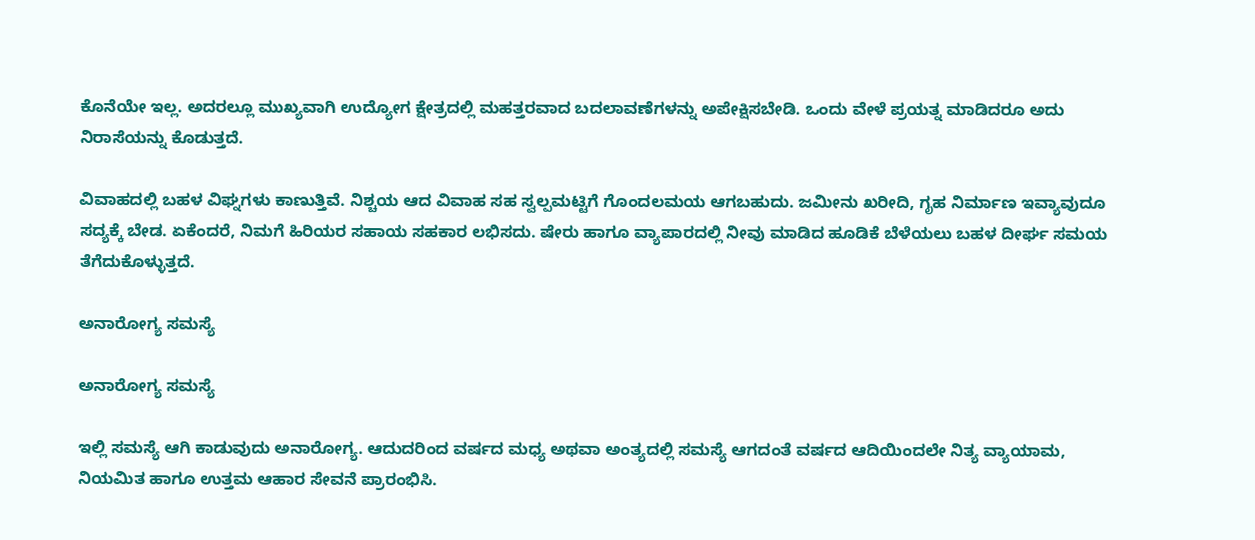ಕೊನೆಯೇ ಇಲ್ಲ. ಅದರಲ್ಲೂ ಮುಖ್ಯವಾಗಿ ಉದ್ಯೋಗ ಕ್ಷೇತ್ರದಲ್ಲಿ ಮಹತ್ತರವಾದ ಬದಲಾವಣೆಗಳನ್ನು ಅಪೇಕ್ಷಿಸಬೇಡಿ. ಒಂದು ವೇಳೆ ಪ್ರಯತ್ನ ಮಾಡಿದರೂ ಅದು ನಿರಾಸೆಯನ್ನು ಕೊಡುತ್ತದೆ.

ವಿವಾಹದಲ್ಲಿ ಬಹಳ ವಿಘ್ನಗಳು ಕಾಣುತ್ತಿವೆ. ನಿಶ್ಚಯ ಆದ ವಿವಾಹ ಸಹ ಸ್ವಲ್ಪಮಟ್ಟಿಗೆ ಗೊಂದಲಮಯ ಆಗಬಹುದು. ಜಮೀನು ಖರೀದಿ, ಗೃಹ ನಿರ್ಮಾಣ ಇವ್ಯಾವುದೂ ಸದ್ಯಕ್ಕೆ ಬೇಡ. ಏಕೆಂದರೆ, ನಿಮಗೆ ಹಿರಿಯರ ಸಹಾಯ ಸಹಕಾರ ಲಭಿಸದು. ಷೇರು ಹಾಗೂ ವ್ಯಾಪಾರದಲ್ಲಿ ನೀವು ಮಾಡಿದ ಹೂಡಿಕೆ ಬೆಳೆಯಲು ಬಹಳ ದೀರ್ಘ ಸಮಯ ತೆಗೆದುಕೊಳ್ಳುತ್ತದೆ.

ಅನಾರೋಗ್ಯ ಸಮಸ್ಯೆ

ಅನಾರೋಗ್ಯ ಸಮಸ್ಯೆ

ಇಲ್ಲಿ ಸಮಸ್ಯೆ ಆಗಿ ಕಾಡುವುದು ಅನಾರೋಗ್ಯ. ಆದುದರಿಂದ ವರ್ಷದ ಮಧ್ಯ ಅಥವಾ ಅಂತ್ಯದಲ್ಲಿ ಸಮಸ್ಯೆ ಆಗದಂತೆ ವರ್ಷದ ಆದಿಯಿಂದಲೇ ನಿತ್ಯ ವ್ಯಾಯಾಮ, ನಿಯಮಿತ ಹಾಗೂ ಉತ್ತಮ ಆಹಾರ ಸೇವನೆ ಪ್ರಾರಂಭಿಸಿ.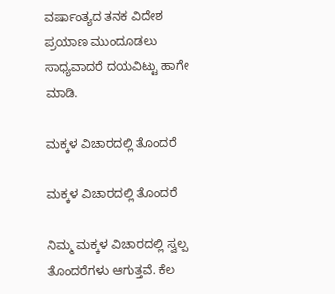ವರ್ಷಾಂತ್ಯದ ತನಕ ವಿದೇಶ ಪ್ರಯಾಣ ಮುಂದೂಡಲು ಸಾಧ್ಯವಾದರೆ ದಯವಿಟ್ಟು ಹಾಗೇ ಮಾಡಿ.

ಮಕ್ಕಳ ವಿಚಾರದಲ್ಲಿ ತೊಂದರೆ

ಮಕ್ಕಳ ವಿಚಾರದಲ್ಲಿ ತೊಂದರೆ

ನಿಮ್ಮ ಮಕ್ಕಳ ವಿಚಾರದಲ್ಲಿ ಸ್ವಲ್ಪ ತೊಂದರೆಗಳು ಆಗುತ್ತವೆ. ಕೆಲ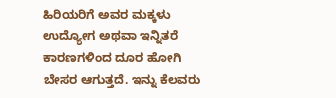ಹಿರಿಯರಿಗೆ ಅವರ ಮಕ್ಕಳು ಉದ್ಯೋಗ ಅಥವಾ ಇನ್ನಿತರೆ ಕಾರಣಗಳಿಂದ ದೂರ ಹೋಗಿ ಬೇಸರ ಆಗುತ್ತದೆ. ಇನ್ನು ಕೆಲವರು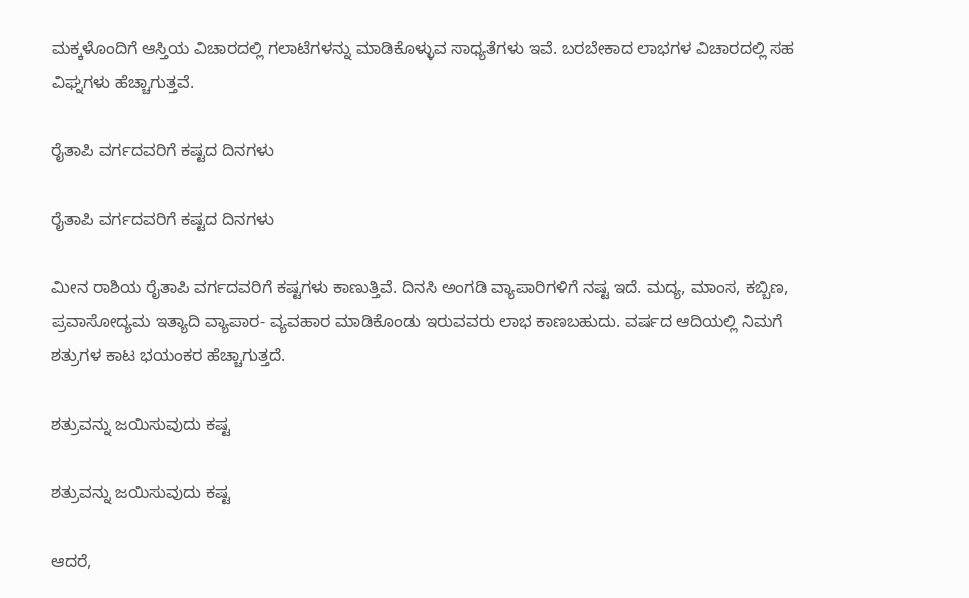ಮಕ್ಕಳೊಂದಿಗೆ ಆಸ್ತಿಯ ವಿಚಾರದಲ್ಲಿ ಗಲಾಟೆಗಳನ್ನು ಮಾಡಿಕೊಳ್ಳುವ ಸಾಧ್ಯತೆಗಳು ಇವೆ. ಬರಬೇಕಾದ ಲಾಭಗಳ ವಿಚಾರದಲ್ಲಿ ಸಹ ವಿಘ್ನಗಳು ಹೆಚ್ಚಾಗುತ್ತವೆ.

ರೈತಾಪಿ ವರ್ಗದವರಿಗೆ ಕಷ್ಟದ ದಿನಗಳು

ರೈತಾಪಿ ವರ್ಗದವರಿಗೆ ಕಷ್ಟದ ದಿನಗಳು

ಮೀನ ರಾಶಿಯ ರೈತಾಪಿ ವರ್ಗದವರಿಗೆ ಕಷ್ಟಗಳು ಕಾಣುತ್ತಿವೆ. ದಿನಸಿ ಅಂಗಡಿ ವ್ಯಾಪಾರಿಗಳಿಗೆ ನಷ್ಟ ಇದೆ. ಮದ್ಯ, ಮಾಂಸ, ಕಬ್ಬಿಣ, ಪ್ರವಾಸೋದ್ಯಮ ಇತ್ಯಾದಿ ವ್ಯಾಪಾರ- ವ್ಯವಹಾರ ಮಾಡಿಕೊಂಡು ಇರುವವರು ಲಾಭ ಕಾಣಬಹುದು. ವರ್ಷದ ಆದಿಯಲ್ಲಿ ನಿಮಗೆ ಶತ್ರುಗಳ ಕಾಟ ಭಯಂಕರ ಹೆಚ್ಚಾಗುತ್ತದೆ.

ಶತ್ರುವನ್ನು ಜಯಿಸುವುದು ಕಷ್ಟ

ಶತ್ರುವನ್ನು ಜಯಿಸುವುದು ಕಷ್ಟ

ಆದರೆ,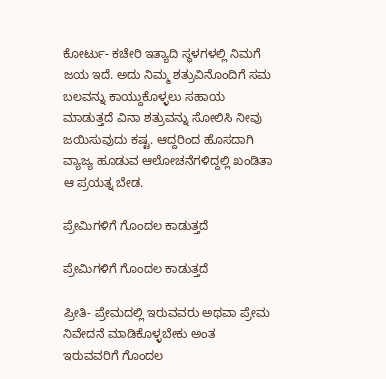ಕೋರ್ಟು- ಕಚೇರಿ ಇತ್ಯಾದಿ ಸ್ಥಳಗಳಲ್ಲಿ ನಿಮಗೆ ಜಯ ಇದೆ. ಅದು ನಿಮ್ಮ ಶತ್ರುವಿನೊಂದಿಗೆ ಸಮ ಬಲವನ್ನು ಕಾಯ್ದುಕೊಳ್ಳಲು ಸಹಾಯ ಮಾಡುತ್ತದೆ ವಿನಾ ಶತ್ರುವನ್ನು ಸೋಲಿಸಿ ನೀವು ಜಯಿಸುವುದು ಕಷ್ಟ. ಆದ್ದರಿಂದ ಹೊಸದಾಗಿ ವ್ಯಾಜ್ಯ ಹೂಡುವ ಆಲೋಚನೆಗಳಿದ್ದಲ್ಲಿ ಖಂಡಿತಾ ಆ ಪ್ರಯತ್ನ ಬೇಡ.

ಪ್ರೇಮಿಗಳಿಗೆ ಗೊಂದಲ ಕಾಡುತ್ತದೆ

ಪ್ರೇಮಿಗಳಿಗೆ ಗೊಂದಲ ಕಾಡುತ್ತದೆ

ಪ್ರೀತಿ- ಪ್ರೇಮದಲ್ಲಿ ಇರುವವರು ಅಥವಾ ಪ್ರೇಮ ನಿವೇದನೆ ಮಾಡಿಕೊಳ್ಳಬೇಕು ಅಂತ ಇರುವವರಿಗೆ ಗೊಂದಲ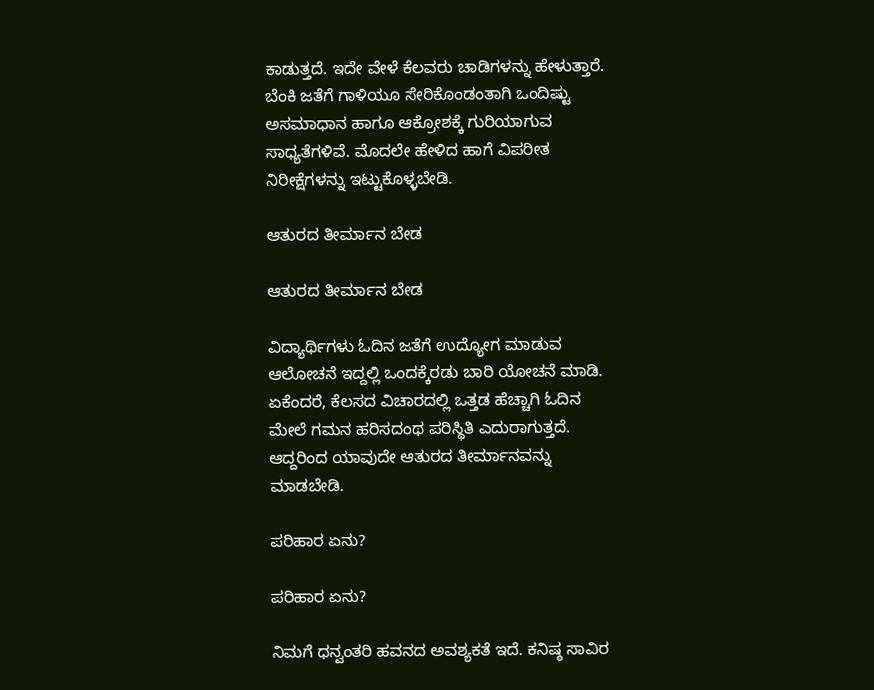ಕಾಡುತ್ತದೆ. ಇದೇ ವೇಳೆ ಕೆಲವರು ಚಾಡಿಗಳನ್ನು ಹೇಳುತ್ತಾರೆ. ಬೆಂಕಿ ಜತೆಗೆ ಗಾಳಿಯೂ ಸೇರಿಕೊಂಡಂತಾಗಿ ಒಂದಿಷ್ಟು ಅಸಮಾಧಾನ ಹಾಗೂ ಆಕ್ರೋಶಕ್ಕೆ ಗುರಿಯಾಗುವ ಸಾಧ್ಯತೆಗಳಿವೆ. ಮೊದಲೇ ಹೇಳಿದ ಹಾಗೆ ವಿಪರೀತ ನಿರೀಕ್ಷೆಗಳನ್ನು ಇಟ್ಟುಕೊಳ್ಳಬೇಡಿ.

ಆತುರದ ತೀರ್ಮಾನ ಬೇಡ

ಆತುರದ ತೀರ್ಮಾನ ಬೇಡ

ವಿದ್ಯಾರ್ಥಿಗಳು ಓದಿನ ಜತೆಗೆ ಉದ್ಯೋಗ ಮಾಡುವ ಆಲೋಚನೆ ಇದ್ದಲ್ಲಿ ಒಂದಕ್ಕೆರಡು ಬಾರಿ ಯೋಚನೆ ಮಾಡಿ. ಏಕೆಂದರೆ, ಕೆಲಸದ ವಿಚಾರದಲ್ಲಿ ಒತ್ತಡ ಹೆಚ್ಚಾಗಿ ಓದಿನ ಮೇಲೆ ಗಮನ ಹರಿಸದಂಥ ಪರಿಸ್ಥಿತಿ ಎದುರಾಗುತ್ತದೆ. ಆದ್ದರಿಂದ ಯಾವುದೇ ಆತುರದ ತೀರ್ಮಾನವನ್ನು ಮಾಡಬೇಡಿ.

ಪರಿಹಾರ ಏನು?

ಪರಿಹಾರ ಏನು?

ನಿಮಗೆ ಧನ್ವಂತರಿ ಹವನದ ಅವಶ್ಯಕತೆ ಇದೆ. ಕನಿಷ್ಠ ಸಾವಿರ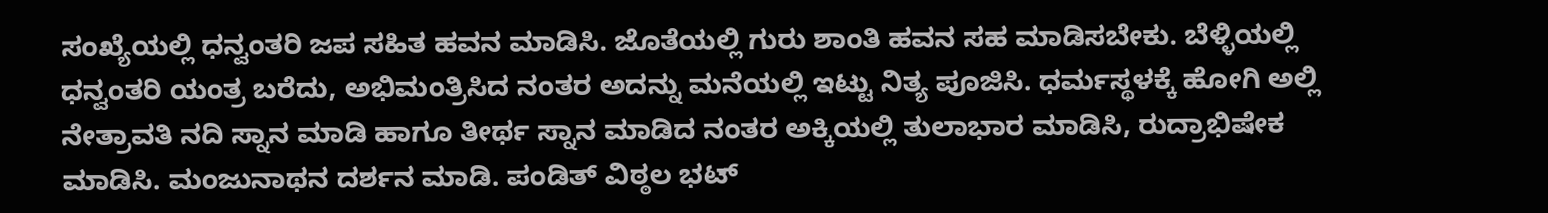ಸಂಖ್ಯೆಯಲ್ಲಿ ಧನ್ವಂತರಿ ಜಪ ಸಹಿತ ಹವನ ಮಾಡಿಸಿ. ಜೊತೆಯಲ್ಲಿ ಗುರು ಶಾಂತಿ ಹವನ ಸಹ ಮಾಡಿಸಬೇಕು. ಬೆಳ್ಳಿಯಲ್ಲಿ ಧನ್ವಂತರಿ ಯಂತ್ರ ಬರೆದು, ಅಭಿಮಂತ್ರಿಸಿದ ನಂತರ ಅದನ್ನು ಮನೆಯಲ್ಲಿ ಇಟ್ಟು ನಿತ್ಯ ಪೂಜಿಸಿ. ಧರ್ಮಸ್ಥಳಕ್ಕೆ ಹೋಗಿ ಅಲ್ಲಿ ನೇತ್ರಾವತಿ ನದಿ ಸ್ನಾನ ಮಾಡಿ ಹಾಗೂ ತೀರ್ಥ ಸ್ನಾನ ಮಾಡಿದ ನಂತರ ಅಕ್ಕಿಯಲ್ಲಿ ತುಲಾಭಾರ ಮಾಡಿಸಿ, ರುದ್ರಾಭಿಷೇಕ ಮಾಡಿಸಿ. ಮಂಜುನಾಥನ ದರ್ಶನ ಮಾಡಿ. ಪಂಡಿತ್ ವಿಠ್ಠಲ ಭಟ್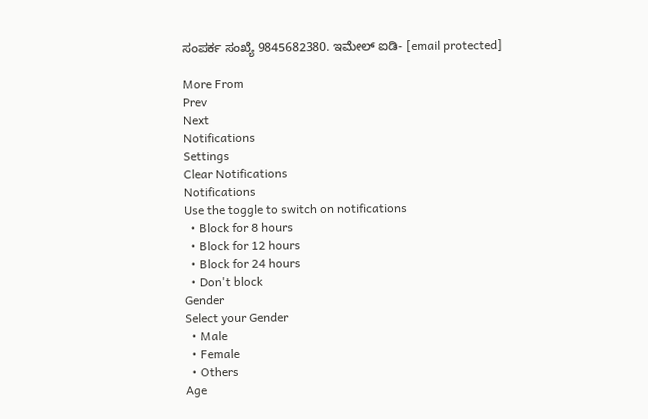ಸಂಪರ್ಕ ಸಂಖ್ಯೆ 9845682380. ಇಮೇಲ್ ಐಡಿ- [email protected]

More From
Prev
Next
Notifications
Settings
Clear Notifications
Notifications
Use the toggle to switch on notifications
  • Block for 8 hours
  • Block for 12 hours
  • Block for 24 hours
  • Don't block
Gender
Select your Gender
  • Male
  • Female
  • Others
Age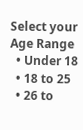Select your Age Range
  • Under 18
  • 18 to 25
  • 26 to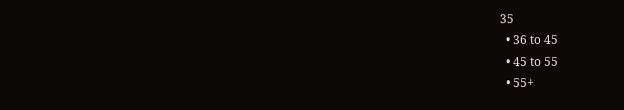35
  • 36 to 45
  • 45 to 55
  • 55+